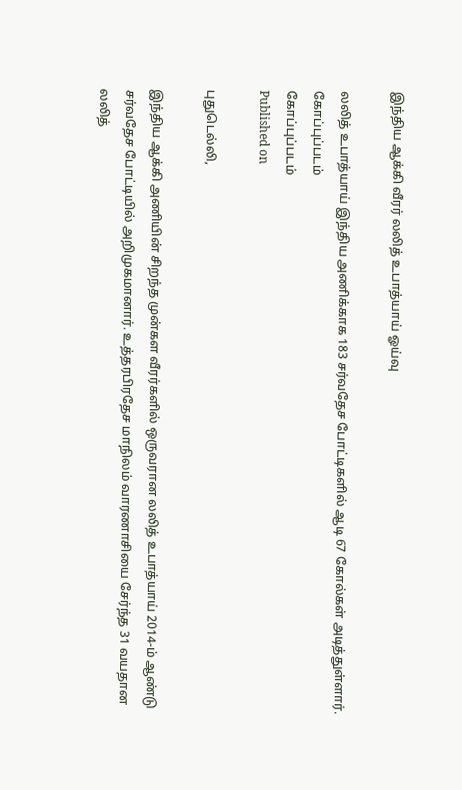இந்திய ஆக்கி வீரர் லலித் உபாத்யாய் ஓய்வு

லலித் உபாத்யாய் இந்திய அணிக்காக 183 சர்வதேச போட்டிகளில் ஆடி 67 கோல்கள் அடித்துள்ளார்.
கோப்புப்படம்
கோப்புப்படம்
Published on

புதுடெல்லி,

இந்திய ஆக்கி அணியின் சிறந்த முன்கள வீரர்களில் ஒருவரான லலித் உபாத்யாய் 2014-ம் ஆண்டு சர்வதேச போட்டியில் அறிமுகமானார். உத்தரபிரதேச மாநிலம் வாரணாசியை சேர்ந்த 31 வயதான லலித்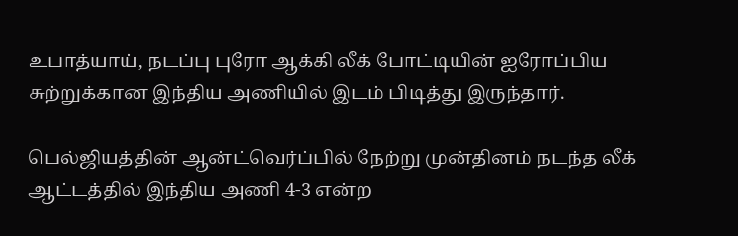உபாத்யாய், நடப்பு புரோ ஆக்கி லீக் போட்டியின் ஐரோப்பிய சுற்றுக்கான இந்திய அணியில் இடம் பிடித்து இருந்தார்.

பெல்ஜியத்தின் ஆன்ட்வெர்ப்பில் நேற்று முன்தினம் நடந்த லீக் ஆட்டத்தில் இந்திய அணி 4-3 என்ற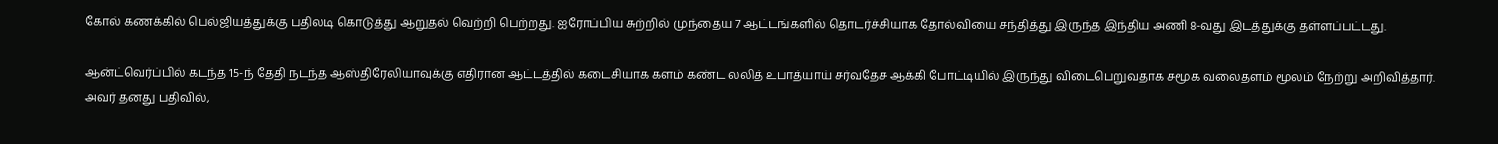கோல் கணக்கில் பெல்ஜியத்துக்கு பதிலடி கொடுத்து ஆறுதல் வெற்றி பெற்றது. ஐரோப்பிய சுற்றில் முந்தைய 7 ஆட்டங்களில் தொடர்ச்சியாக தோல்வியை சந்தித்து இருந்த இந்திய அணி 8-வது இடத்துக்கு தள்ளப்பட்டது.

ஆன்ட்வெர்ப்பில் கடந்த 15-ந் தேதி நடந்த ஆஸ்திரேலியாவுக்கு எதிரான ஆட்டத்தில் கடைசியாக களம் கண்ட லலித் உபாத்யாய் சர்வதேச ஆக்கி போட்டியில் இருந்து விடைபெறுவதாக சமூக வலைதளம் மூலம் நேற்று அறிவித்தார். அவர் தனது பதிவில்,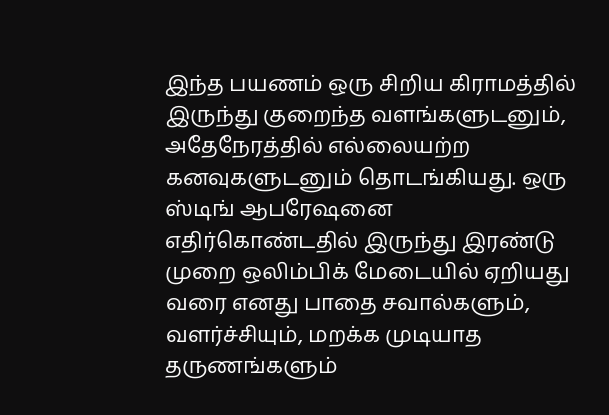இந்த பயணம் ஒரு சிறிய கிராமத்தில் இருந்து குறைந்த வளங்களுடனும், அதேநேரத்தில் எல்லையற்ற கனவுகளுடனும் தொடங்கியது. ஒரு ஸ்டிங் ஆபரேஷனை எதிர்கொண்டதில் இருந்து இரண்டு முறை ஒலிம்பிக் மேடையில் ஏறியது வரை எனது பாதை சவால்களும், வளர்ச்சியும், மறக்க முடியாத தருணங்களும்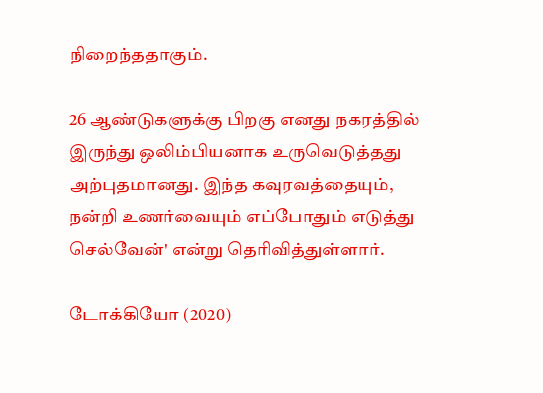நிறைந்ததாகும்.

26 ஆண்டுகளுக்கு பிறகு எனது நகரத்தில் இருந்து ஒலிம்பியனாக உருவெடுத்தது அற்புதமானது. இந்த கவுரவத்தையும், நன்றி உணர்வையும் எப்போதும் எடுத்து செல்வேன்' என்று தெரிவித்துள்ளார்.

டோக்கியோ (2020)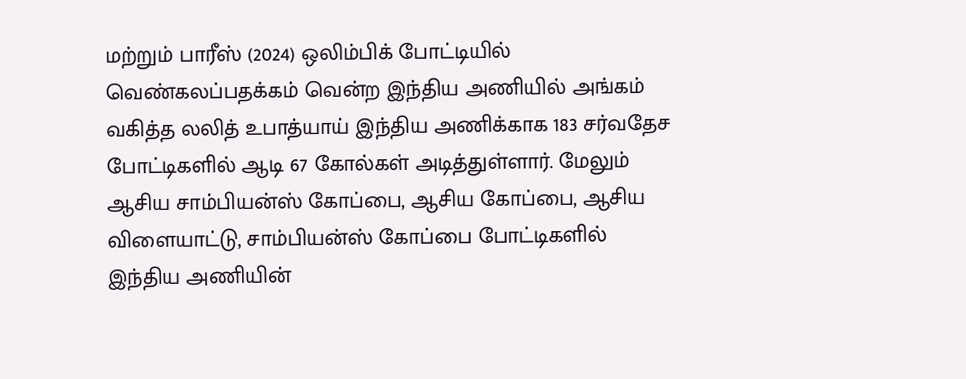மற்றும் பாரீஸ் (2024) ஒலிம்பிக் போட்டியில் வெண்கலப்பதக்கம் வென்ற இந்திய அணியில் அங்கம் வகித்த லலித் உபாத்யாய் இந்திய அணிக்காக 183 சர்வதேச போட்டிகளில் ஆடி 67 கோல்கள் அடித்துள்ளார். மேலும் ஆசிய சாம்பியன்ஸ் கோப்பை, ஆசிய கோப்பை, ஆசிய விளையாட்டு, சாம்பியன்ஸ் கோப்பை போட்டிகளில் இந்திய அணியின்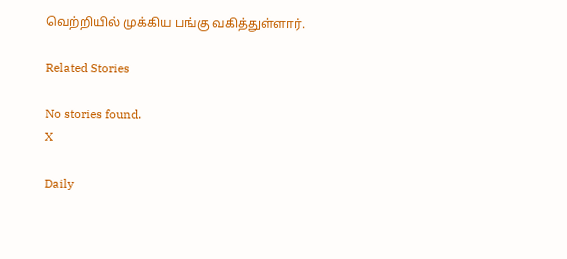வெற்றியில் முக்கிய பங்கு வகித்துள்ளார்.

Related Stories

No stories found.
X

Daily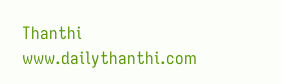Thanthi
www.dailythanthi.com